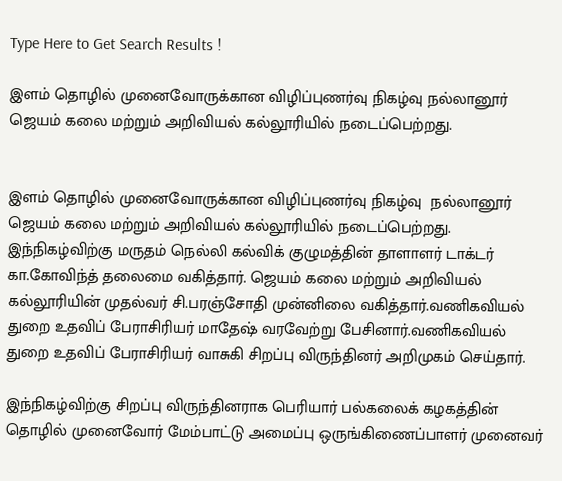Type Here to Get Search Results !

இளம் தொழில் முனைவோருக்கான விழிப்புணர்வு நிகழ்வு நல்லானூர் ஜெயம் கலை மற்றும் அறிவியல் கல்லூரியில் நடைப்பெற்றது.


இளம் தொழில் முனைவோருக்கான விழிப்புணர்வு நிகழ்வு  நல்லானூர் ஜெயம் கலை மற்றும் அறிவியல் கல்லூரியில் நடைப்பெற்றது. இந்நிகழ்விற்கு மருதம் நெல்லி கல்விக் குழுமத்தின் தாளாளர் டாக்டர் கா.கோவிந்த் தலைமை வகித்தார். ஜெயம் கலை மற்றும் அறிவியல் கல்லூரியின் முதல்வர் சி.பரஞ்சோதி முன்னிலை வகித்தார்.வணிகவியல் துறை உதவிப் பேராசிரியர் மாதேஷ் வரவேற்று பேசினார்.வணிகவியல் துறை உதவிப் பேராசிரியர் வாசுகி சிறப்பு விருந்தினர் அறிமுகம் செய்தார்.

இந்நிகழ்விற்கு சிறப்பு விருந்தினராக பெரியார் பல்கலைக் கழகத்தின் தொழில் முனைவோர் மேம்பாட்டு அமைப்பு ஒருங்கிணைப்பாளர் முனைவர்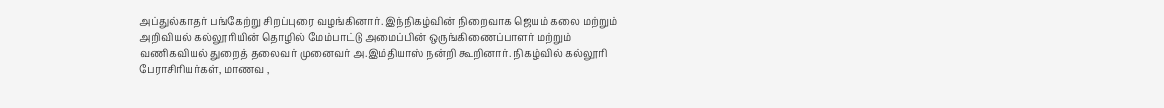அப்துல்காதர் பங்கேற்று சிறப்புரை வழங்கினார். இந்நிகழ்வின் நிறைவாக ஜெயம் கலை மற்றும் அறிவியல் கல்லூரியின் தொழில் மேம்பாட்டு அமைப்பின் ஒருங்கிணைப்பாளர் மற்றும் வணிகவியல் துறைத் தலைவர் முனைவர் அ.இம்தியாஸ் நன்றி கூறினார். நிகழ்வில் கல்லூரி பேராசிரியர்கள், மாணவ ,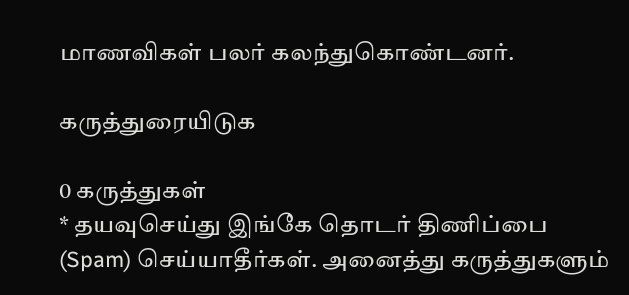மாணவிகள் பலர் கலந்துகொண்டனர்.

கருத்துரையிடுக

0 கருத்துகள்
* தயவுசெய்து இங்கே தொடர் திணிப்பை (Spam) செய்யாதீர்கள். அனைத்து கருத்துகளும்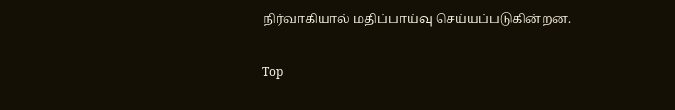நிர்வாகியால் மதிப்பாய்வு செய்யப்படுகின்றன.

Top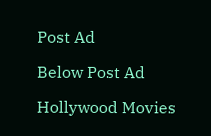Post Ad

Below Post Ad

Hollywood Movies